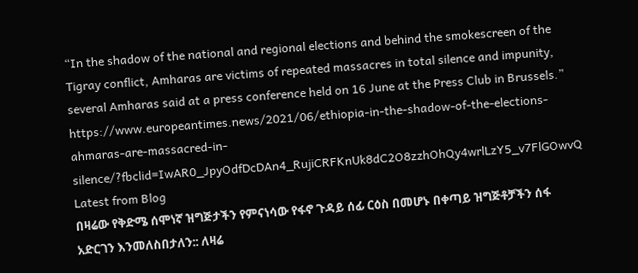“In the shadow of the national and regional elections and behind the smokescreen of the Tigray conflict, Amharas are victims of repeated massacres in total silence and impunity, several Amharas said at a press conference held on 16 June at the Press Club in Brussels.”
https://www.europeantimes.news/2021/06/ethiopia-in-the-shadow-of-the-elections-ahmaras-are-massacred-in-silence/?fbclid=IwAR0_JpyOdfDcDAn4_RujiCRFKnUk8dC2O8zzhOhQy4wrlLzY5_v7FlGOwvQ
Latest from Blog
በዛሬው የቅድሜ ሰሞነኛ ዝግጅታችን የምናነሳው የፋኖ ጉዳይ ሰፊ ርዕስ በመሆኑ በቀጣይ ዝግጅቶቻችን ሰፋ አድርገን እንመለስበታለን:: ለዛሬ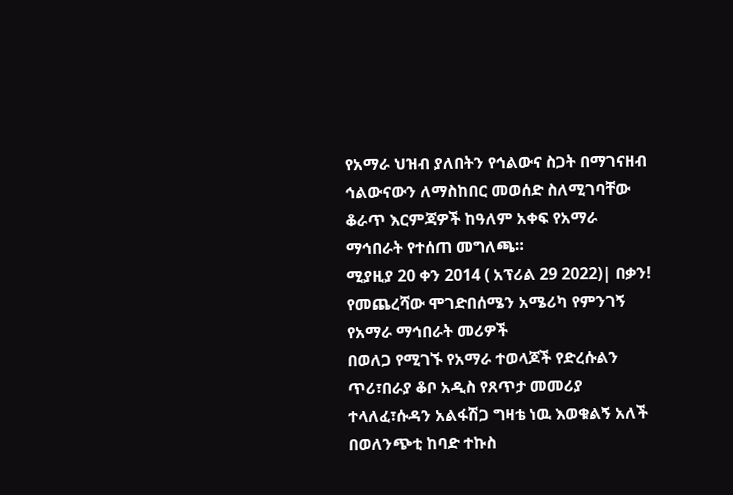የአማራ ህዝብ ያለበትን የኅልውና ስጋት በማገናዘብ ኅልውናውን ለማስከበር መወሰድ ስለሚገባቸው ቆራጥ እርምጃዎች ከዓለም አቀፍ የአማራ ማኅበራት የተሰጠ መግለጫ።
ሚያዚያ 20 ቀን 2014 ( አፕሪል 29 2022)| በቃን! የመጨረሻው ሞገድበሰሜን አሜሪካ የምንገኝ የአማራ ማኅበራት መሪዎች
በወለጋ የሚገኙ የአማራ ተወላጆች የድረሱልን ጥሪ፣በራያ ቆቦ አዲስ የጸጥታ መመሪያ ተላለፈ፣ሱዳን አልፋሽጋ ግዛቴ ነዉ እወቁልኝ አለች
በወለንጭቲ ከባድ ተኩስ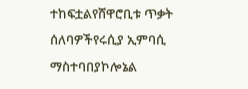ተከፍቷልየሸዋሮቢቱ ጥቃት ሰለባዎችየሩሲያ ኢምባሲ ማስተባበያኮሎኔል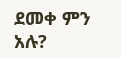ደመቀ ምን አሉ?